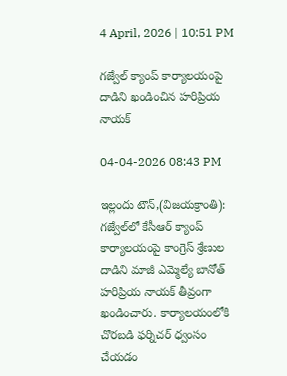4 April, 2026 | 10:51 PM

గజ్వేల్ క్యాంప్ కార్యాలయంపై దాడిని ఖండించిన హరిప్రియ నాయక్

04-04-2026 08:43 PM

ఇల్లందు టౌన్,(విజయక్రాంతి): గజ్వేల్‌లో కేసీఆర్ క్యాంప్ కార్యాలయంపై కాంగ్రెస్ శ్రేణుల దాడిని మాజీ ఎమ్మెల్యే బానోత్ హరిప్రియ నాయక్ తీవ్రంగా ఖండించారు. కార్యాలయంలోకి చొరబడి ఫర్నిచర్ ధ్వంసం చేయడం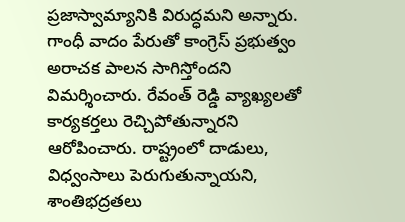ప్రజాస్వామ్యానికి విరుద్ధమని అన్నారు. గాంధీ వాదం పేరుతో కాంగ్రెస్ ప్రభుత్వం అరాచక పాలన సాగిస్తోందని విమర్శించారు. రేవంత్ రెడ్డి వ్యాఖ్యలతో కార్యకర్తలు రెచ్చిపోతున్నారని ఆరోపించారు. రాష్ట్రంలో దాడులు, విధ్వంసాలు పెరుగుతున్నాయని, శాంతిభద్రతలు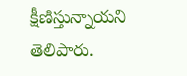క్షీణిస్తున్నాయని తెలిపారు.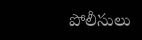పోలీసులు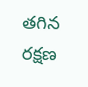తగిన రక్షణ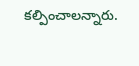కల్పించాలన్నారు.